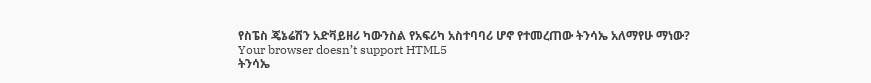የስፔስ ጄኔሬሽን አድቫይዘሪ ካውንስል የአፍሪካ አስተባባሪ ሆኖ የተመረጠው ትንሳኤ አለማየሁ ማነው?
Your browser doesn’t support HTML5
ትንሳኤ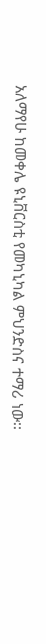አለማየሁ ከመቀሌ ዩኒቨርስቲ የመካኒካል ምህንድስና ተማሪ ነው፡፡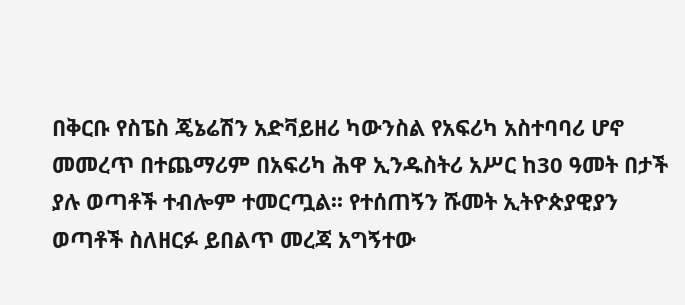በቅርቡ የስፔስ ጄኔሬሽን አድቫይዘሪ ካውንስል የአፍሪካ አስተባባሪ ሆኖ መመረጥ በተጨማሪም በአፍሪካ ሕዋ ኢንዱስትሪ አሥር ከ30 ዓመት በታች ያሉ ወጣቶች ተብሎም ተመርጧል፡፡ የተሰጠኝን ሹመት ኢትዮጵያዊያን ወጣቶች ስለዘርፉ ይበልጥ መረጃ አግኝተው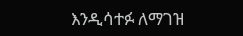እንዲሳተፉ ለማገዝ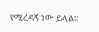የሚረዳኝ ነው ይላል፡፡